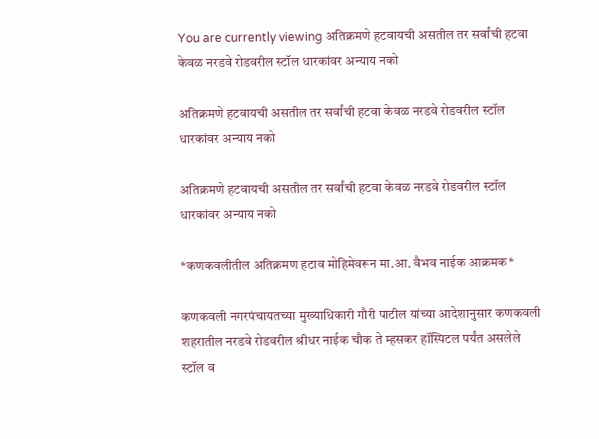You are currently viewing अतिक्रमणे हटवायची असतील तर सर्वांची हटवा केवळ नरडवे रोडवरील स्टॉल धारकांवर अन्याय नको

अतिक्रमणे हटवायची असतील तर सर्वांची हटवा केवळ नरडवे रोडवरील स्टॉल धारकांवर अन्याय नको

अतिक्रमणे हटवायची असतील तर सर्वांची हटवा केवळ नरडवे रोडवरील स्टॉल धारकांवर अन्याय नको

*कणकवलीतील अतिक्रमण हटाव मोहिमेवरून मा.आ. वैभव नाईक आक्रमक*

कणकवली नगरपंचायतच्या मुख्याधिकारी गौरी पाटील यांच्या आदेशानुसार कणकवली शहरातील नरडवे रोडवरील श्रीधर नाईक चौक ते म्हसकर हॉस्पिटल पर्यंत असलेले स्टॉल व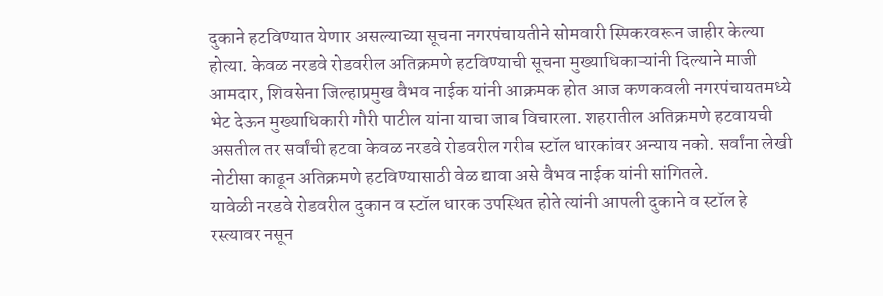दुकाने हटविण्यात येणार असल्याच्या सूचना नगरपंचायतीने सोमवारी स्पिकरवरून जाहीर केल्या होत्या. केवळ नरडवे रोडवरील अतिक्रमणे हटविण्याची सूचना मुख्याधिकाऱ्यांनी दिल्याने माजी आमदार, शिवसेना जिल्हाप्रमुख वैभव नाईक यांनी आक्रमक होत आज कणकवली नगरपंचायतमध्ये भेट देऊन मुख्याधिकारी गौरी पाटील यांना याचा जाब विचारला. शहरातील अतिक्रमणे हटवायची असतील तर सर्वांची हटवा केवळ नरडवे रोडवरील गरीब स्टॉल धारकांवर अन्याय नको. सर्वांना लेखी नोटीसा काढून अतिक्रमणे हटविण्यासाठी वेळ द्यावा असे वैभव नाईक यांनी सांगितले.
यावेळी नरडवे रोडवरील दुकान व स्टॉल धारक उपस्थित होते त्यांनी आपली दुकाने व स्टॉल हे रस्त्यावर नसून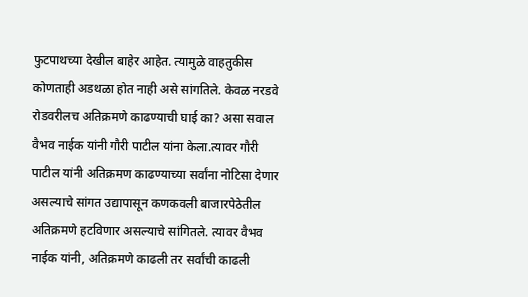फुटपाथच्या देखील बाहेर आहेत. त्यामुळे वाहतुकीस कोणताही अडथळा होत नाही असे सांगतिले. केवळ नरडवे रोडवरीलच अतिक्रमणे काढण्याची घाई का? असा सवाल वैभव नाईक यांनी गौरी पाटील यांना केला.त्यावर गौरी पाटील यांनी अतिक्रमण काढण्याच्या सर्वांना नोटिसा देणार असल्याचे सांगत उद्यापासून कणकवली बाजारपेठेतील अतिक्रमणे हटविणार असल्याचे सांगितले. त्यावर वैभव नाईक यांनी, अतिक्रमणे काढली तर सर्वांची काढली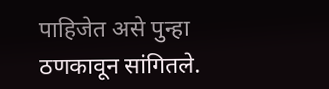पाहिजेत असे पुन्हा ठणकावून सांगितले.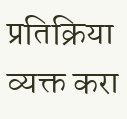प्रतिक्रिया व्यक्त करा